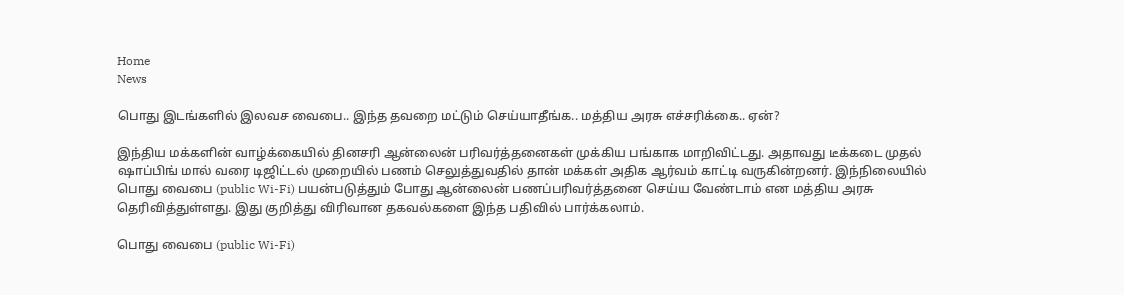Home
News

பொது இடங்களில் இலவச வைபை.. இந்த தவறை மட்டும் செய்யாதீங்க.. மத்திய அரசு எச்சரிக்கை.. ஏன்?

இந்திய மக்களின் வாழ்க்கையில் தினசரி ஆன்லைன் பரிவர்த்தனைகள் முக்கிய பங்காக மாறிவிட்டது. அதாவது டீக்கடை முதல் ஷாப்பிங் மால் வரை டிஜிட்டல் முறையில் பணம் செலுத்துவதில் தான் மக்கள் அதிக ஆர்வம் காட்டி வருகின்றனர். இந்நிலையில் பொது வைபை (public Wi-Fi) பயன்படுத்தும் போது ஆன்லைன் பணப்பரிவர்த்தனை செய்ய வேண்டாம் என மத்திய அரசு தெரிவித்துள்ளது. இது குறித்து விரிவான தகவல்களை இந்த பதிவில் பார்க்கலாம்.

பொது வைபை (public Wi-Fi)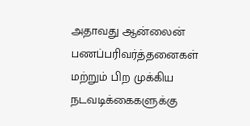அதாவது ஆன்லைன் பணப்பரிவர்த்தனைகள் மற்றும் பிற முக்கிய நடவடிக்கைகளுக்கு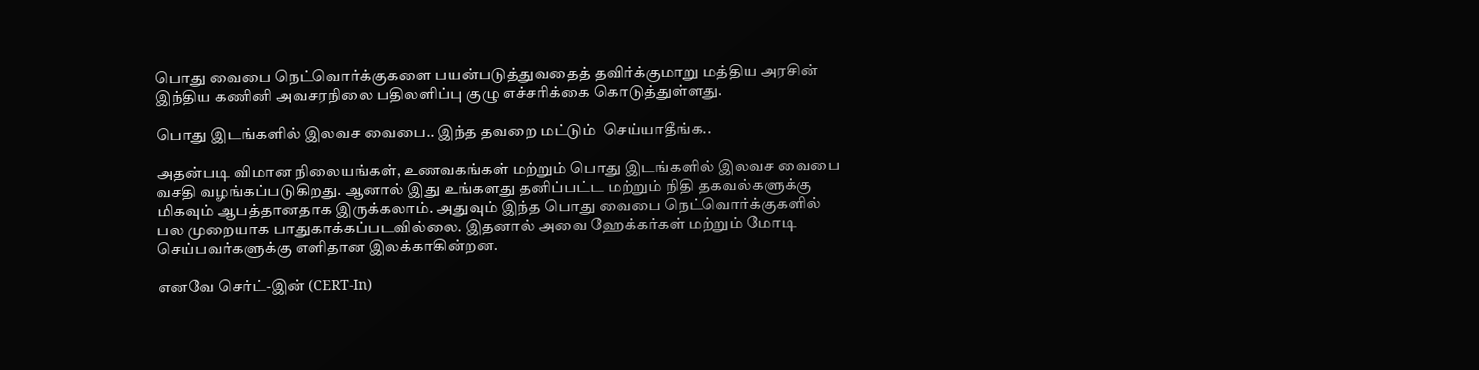பொது வைபை நெட்வொர்க்குகளை பயன்படுத்துவதைத் தவிர்க்குமாறு மத்திய அரசின் இந்திய கணினி அவசரநிலை பதிலளிப்பு குழு எச்சரிக்கை கொடுத்துள்ளது.

பொது இடங்களில் இலவச வைபை.. இந்த தவறை மட்டும்  செய்யாதீங்க..

அதன்படி விமான நிலையங்கள், உணவகங்கள் மற்றும் பொது இடங்களில் இலவச வைபை வசதி வழங்கப்படுகிறது. ஆனால் இது உங்களது தனிப்பட்ட மற்றும் நிதி தகவல்களுக்கு மிகவும் ஆபத்தானதாக இருக்கலாம். அதுவும் இந்த பொது வைபை நெட்வொர்க்குகளில் பல முறையாக பாதுகாக்கப்படவில்லை. இதனால் அவை ஹேக்கர்கள் மற்றும் மோடி செய்பவர்களுக்கு எளிதான இலக்காகின்றன.

எனவே செர்ட்-இன் (CERT-In)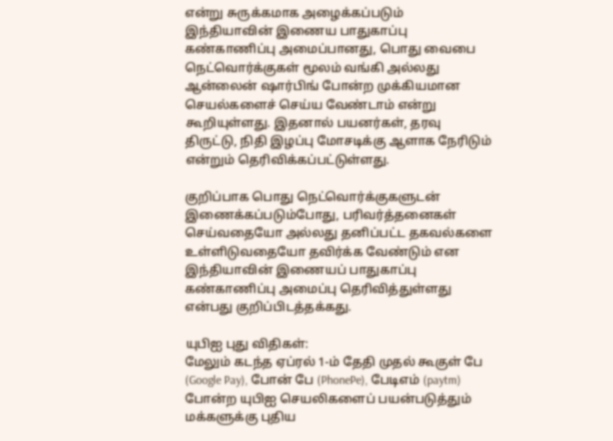என்று சுருக்கமாக அழைக்கப்படும் இந்தியாவின் இணைய பாதுகாப்பு கண்காணிப்பு அமைப்பானது, பொது வைபை நெட்வொர்க்குகள் மூலம் வங்கி அல்லது ஆன்லைன் ஷார்பிங் போன்ற முக்கியமான செயல்களைச் செய்ய வேண்டாம் என்று கூறியுள்ளது. இதனால் பயனர்கள், தரவு திருட்டு, நிதி இழப்பு மோசடிக்கு ஆளாக நேரிடும் என்றும் தெரிவிக்கப்பட்டுள்ளது.

குறிப்பாக பொது நெட்வொர்க்குகளுடன் இணைக்கப்படும்போது, பரிவர்த்தனைகள் செய்வதையோ அல்லது தனிப்பட்ட தகவல்களை உள்ளிடுவதையோ தவிர்க்க வேண்டும் என இந்தியாவின் இணையப் பாதுகாப்பு கண்காணிப்பு அமைப்பு தெரிவித்துள்ளது என்பது குறிப்பிடத்தக்கது.

யுபிஐ புது விதிகள்:
மேலும் கடந்த ஏப்ரல் 1-ம் தேதி முதல் கூகுள் பே (Google Pay), போன் பே (PhonePe), பேடிஎம் (paytm) போன்ற யுபிஐ செயலிகளைப் பயன்படுத்தும் மக்களுக்கு புதிய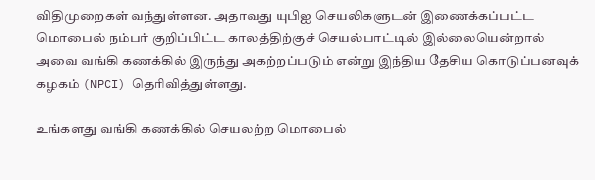விதிமுறைகள் வந்துள்ளன. அதாவது யுபிஐ செயலிகளுடன் இணைக்கப்பட்ட மொபைல் நம்பர் குறிப்பிட்ட காலத்திற்குச் செயல்பாட்டில் இல்லையென்றால் அவை வங்கி கணக்கில் இருந்து அகற்றப்படும் என்று இந்திய தேசிய கொடுப்பனவுக் கழகம் (NPCI) தெரிவித்துள்ளது.

உங்களது வங்கி கணக்கில் செயலற்ற மொபைல்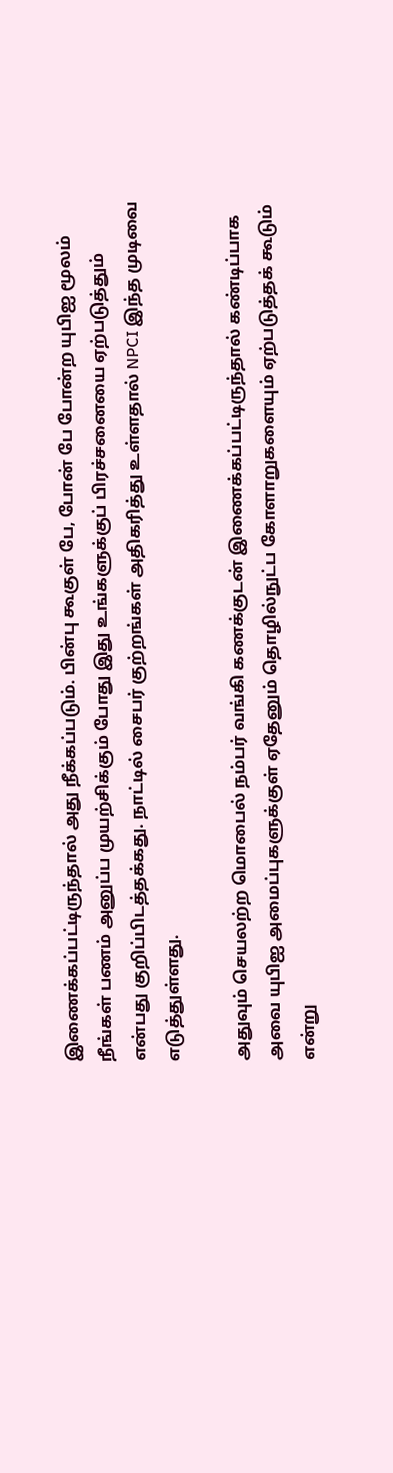இணைக்கப்பட்டிருந்தால் அது நீக்கப்படும். பின்பு கூகுள் பே, போன் பே போன்ற யுபிஐ மூலம் நீங்கள் பணம் அனுப்ப முயற்சிக்கும் போது இது உங்களுக்குப் பிரச்சனையை ஏற்படுத்தும் என்பது குறிப்பிடத்தக்கது. நாட்டில் சைபர் குற்றங்கள் அதிகரித்து உள்ளதால் NPCI இந்த முடிவை எடுத்துள்ளது.

அதுவும் செயலற்ற மொபைல் நம்பர் வங்கி கணக்குடன் இணைக்கப்பட்டிருந்தால் கண்டிப்பாக அவை யுபிஐ அமைப்புகளுக்குள் ஏதேனும் தொழில்நுட்ப கோளாறுகளையும் ஏற்படுத்தக் கூடும் என்று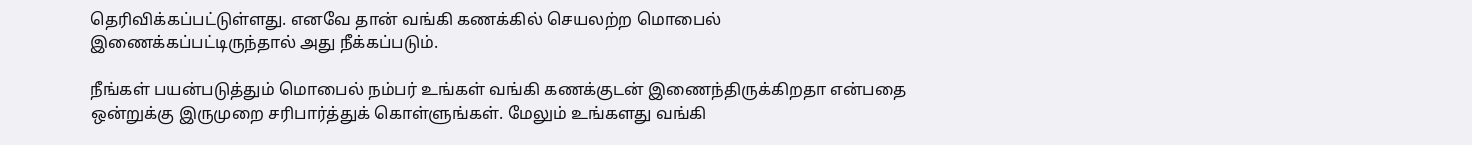தெரிவிக்கப்பட்டுள்ளது. எனவே தான் வங்கி கணக்கில் செயலற்ற மொபைல் இணைக்கப்பட்டிருந்தால் அது நீக்கப்படும்.

நீங்கள் பயன்படுத்தும் மொபைல் நம்பர் உங்கள் வங்கி கணக்குடன் இணைந்திருக்கிறதா என்பதை ஒன்றுக்கு இருமுறை சரிபார்த்துக் கொள்ளுங்கள். மேலும் உங்களது வங்கி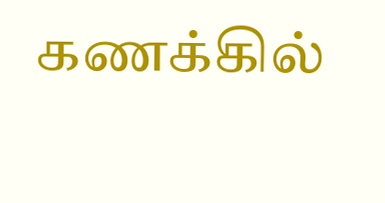கணக்கில்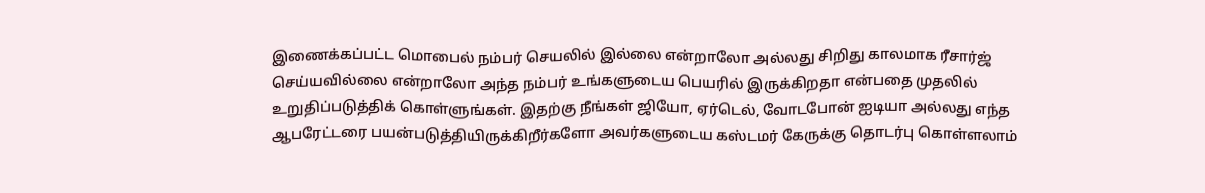இணைக்கப்பட்ட மொபைல் நம்பர் செயலில் இல்லை என்றாலோ அல்லது சிறிது காலமாக ரீசார்ஜ் செய்யவில்லை என்றாலோ அந்த நம்பர் உங்களுடைய பெயரில் இருக்கிறதா என்பதை முதலில் உறுதிப்படுத்திக் கொள்ளுங்கள். இதற்கு நீங்கள் ஜியோ, ஏர்டெல், வோடபோன் ஐடியா அல்லது எந்த ஆபரேட்டரை பயன்படுத்தியிருக்கிறீர்களோ அவர்களுடைய கஸ்டமர் கேருக்கு தொடர்பு கொள்ளலாம்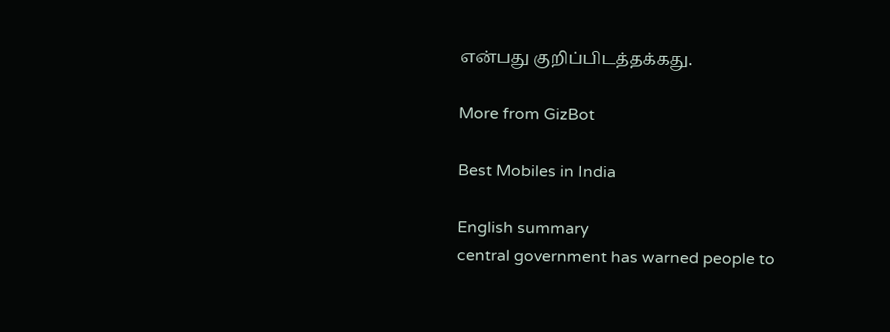என்பது குறிப்பிடத்தக்கது.

More from GizBot

Best Mobiles in India

English summary
central government has warned people to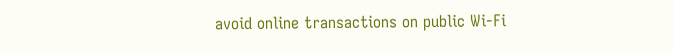avoid online transactions on public Wi-Fi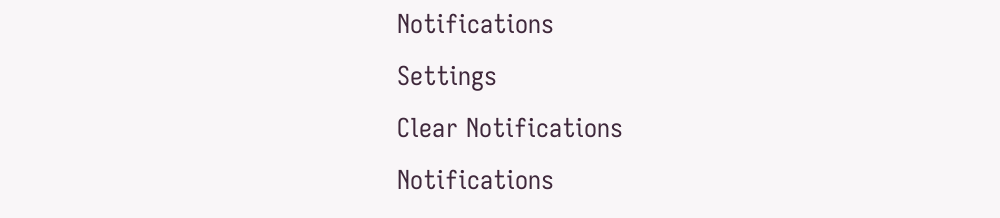Notifications
Settings
Clear Notifications
Notifications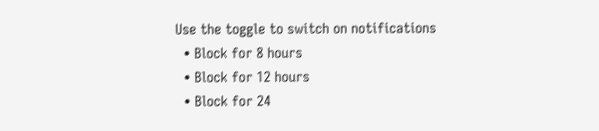Use the toggle to switch on notifications
  • Block for 8 hours
  • Block for 12 hours
  • Block for 24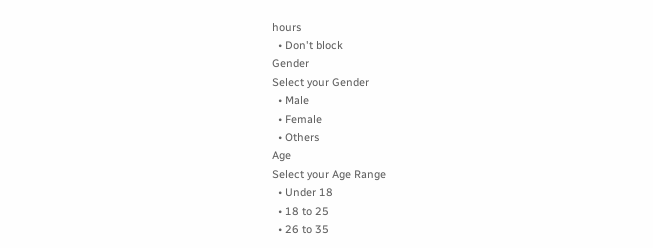hours
  • Don't block
Gender
Select your Gender
  • Male
  • Female
  • Others
Age
Select your Age Range
  • Under 18
  • 18 to 25
  • 26 to 35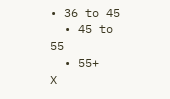• 36 to 45
  • 45 to 55
  • 55+
X